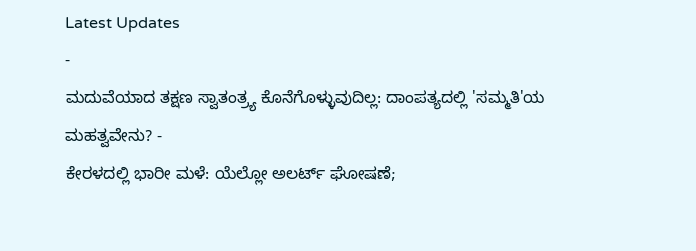Latest Updates
-
ಮದುವೆಯಾದ ತಕ್ಷಣ ಸ್ವಾತಂತ್ರ್ಯ ಕೊನೆಗೊಳ್ಳುವುದಿಲ್ಲ: ದಾಂಪತ್ಯದಲ್ಲಿ 'ಸಮ್ಮತಿ'ಯ ಮಹತ್ವವೇನು? -
ಕೇರಳದಲ್ಲಿ ಭಾರೀ ಮಳೆ: ಯೆಲ್ಲೋ ಅಲರ್ಟ್ ಘೋಷಣೆ;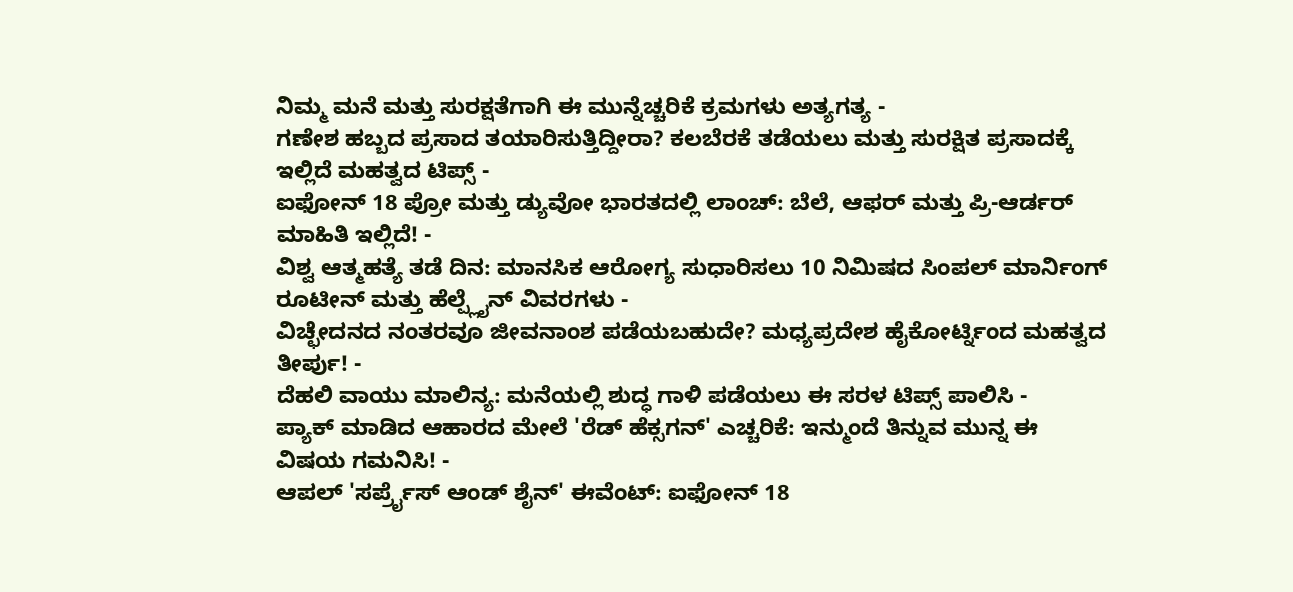ನಿಮ್ಮ ಮನೆ ಮತ್ತು ಸುರಕ್ಷತೆಗಾಗಿ ಈ ಮುನ್ನೆಚ್ಚರಿಕೆ ಕ್ರಮಗಳು ಅತ್ಯಗತ್ಯ -
ಗಣೇಶ ಹಬ್ಬದ ಪ್ರಸಾದ ತಯಾರಿಸುತ್ತಿದ್ದೀರಾ? ಕಲಬೆರಕೆ ತಡೆಯಲು ಮತ್ತು ಸುರಕ್ಷಿತ ಪ್ರಸಾದಕ್ಕೆ ಇಲ್ಲಿದೆ ಮಹತ್ವದ ಟಿಪ್ಸ್ -
ಐಫೋನ್ 18 ಪ್ರೋ ಮತ್ತು ಡ್ಯುವೋ ಭಾರತದಲ್ಲಿ ಲಾಂಚ್: ಬೆಲೆ, ಆಫರ್ ಮತ್ತು ಪ್ರಿ-ಆರ್ಡರ್ ಮಾಹಿತಿ ಇಲ್ಲಿದೆ! -
ವಿಶ್ವ ಆತ್ಮಹತ್ಯೆ ತಡೆ ದಿನ: ಮಾನಸಿಕ ಆರೋಗ್ಯ ಸುಧಾರಿಸಲು 10 ನಿಮಿಷದ ಸಿಂಪಲ್ ಮಾರ್ನಿಂಗ್ ರೂಟೀನ್ ಮತ್ತು ಹೆಲ್ಪ್ಲೈನ್ ವಿವರಗಳು -
ವಿಚ್ಛೇದನದ ನಂತರವೂ ಜೀವನಾಂಶ ಪಡೆಯಬಹುದೇ? ಮಧ್ಯಪ್ರದೇಶ ಹೈಕೋರ್ಟ್ನಿಂದ ಮಹತ್ವದ ತೀರ್ಪು! -
ದೆಹಲಿ ವಾಯು ಮಾಲಿನ್ಯ: ಮನೆಯಲ್ಲಿ ಶುದ್ಧ ಗಾಳಿ ಪಡೆಯಲು ಈ ಸರಳ ಟಿಪ್ಸ್ ಪಾಲಿಸಿ -
ಪ್ಯಾಕ್ ಮಾಡಿದ ಆಹಾರದ ಮೇಲೆ 'ರೆಡ್ ಹೆಕ್ಸಗನ್' ಎಚ್ಚರಿಕೆ: ಇನ್ಮುಂದೆ ತಿನ್ನುವ ಮುನ್ನ ಈ ವಿಷಯ ಗಮನಿಸಿ! -
ಆಪಲ್ 'ಸರ್ಪ್ರೈಸ್ ಆಂಡ್ ಶೈನ್' ಈವೆಂಟ್: ಐಫೋನ್ 18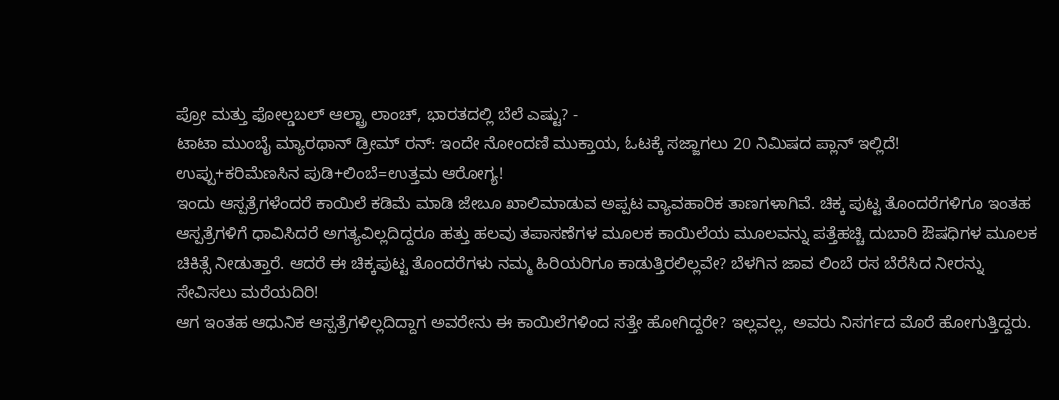ಪ್ರೋ ಮತ್ತು ಫೋಲ್ಡಬಲ್ ಆಲ್ಟ್ರಾ ಲಾಂಚ್, ಭಾರತದಲ್ಲಿ ಬೆಲೆ ಎಷ್ಟು? -
ಟಾಟಾ ಮುಂಬೈ ಮ್ಯಾರಥಾನ್ ಡ್ರೀಮ್ ರನ್: ಇಂದೇ ನೋಂದಣಿ ಮುಕ್ತಾಯ, ಓಟಕ್ಕೆ ಸಜ್ಜಾಗಲು 20 ನಿಮಿಷದ ಪ್ಲಾನ್ ಇಲ್ಲಿದೆ!
ಉಪ್ಪು+ಕರಿಮೆಣಸಿನ ಪುಡಿ+ಲಿಂಬೆ=ಉತ್ತಮ ಆರೋಗ್ಯ!
ಇಂದು ಆಸ್ಪತ್ರೆಗಳೆಂದರೆ ಕಾಯಿಲೆ ಕಡಿಮೆ ಮಾಡಿ ಜೇಬೂ ಖಾಲಿಮಾಡುವ ಅಪ್ಪಟ ವ್ಯಾವಹಾರಿಕ ತಾಣಗಳಾಗಿವೆ. ಚಿಕ್ಕ ಪುಟ್ಟ ತೊಂದರೆಗಳಿಗೂ ಇಂತಹ ಆಸ್ಪತ್ರೆಗಳಿಗೆ ಧಾವಿಸಿದರೆ ಅಗತ್ಯವಿಲ್ಲದಿದ್ದರೂ ಹತ್ತು ಹಲವು ತಪಾಸಣೆಗಳ ಮೂಲಕ ಕಾಯಿಲೆಯ ಮೂಲವನ್ನು ಪತ್ತೆಹಚ್ಚಿ ದುಬಾರಿ ಔಷಧಿಗಳ ಮೂಲಕ ಚಿಕಿತ್ಸೆ ನೀಡುತ್ತಾರೆ. ಆದರೆ ಈ ಚಿಕ್ಕಪುಟ್ಟ ತೊಂದರೆಗಳು ನಮ್ಮ ಹಿರಿಯರಿಗೂ ಕಾಡುತ್ತಿರಲಿಲ್ಲವೇ? ಬೆಳಗಿನ ಜಾವ ಲಿಂಬೆ ರಸ ಬೆರೆಸಿದ ನೀರನ್ನು ಸೇವಿಸಲು ಮರೆಯದಿರಿ!
ಆಗ ಇಂತಹ ಆಧುನಿಕ ಆಸ್ಪತ್ರೆಗಳಿಲ್ಲದಿದ್ದಾಗ ಅವರೇನು ಈ ಕಾಯಿಲೆಗಳಿಂದ ಸತ್ತೇ ಹೋಗಿದ್ದರೇ? ಇಲ್ಲವಲ್ಲ, ಅವರು ನಿಸರ್ಗದ ಮೊರೆ ಹೋಗುತ್ತಿದ್ದರು.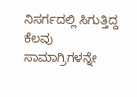ನಿಸರ್ಗದಲ್ಲಿ ಸಿಗುತ್ತಿದ್ದ ಕೆಲವು ಸಾಮಾಗ್ರಿಗಳನ್ನೇ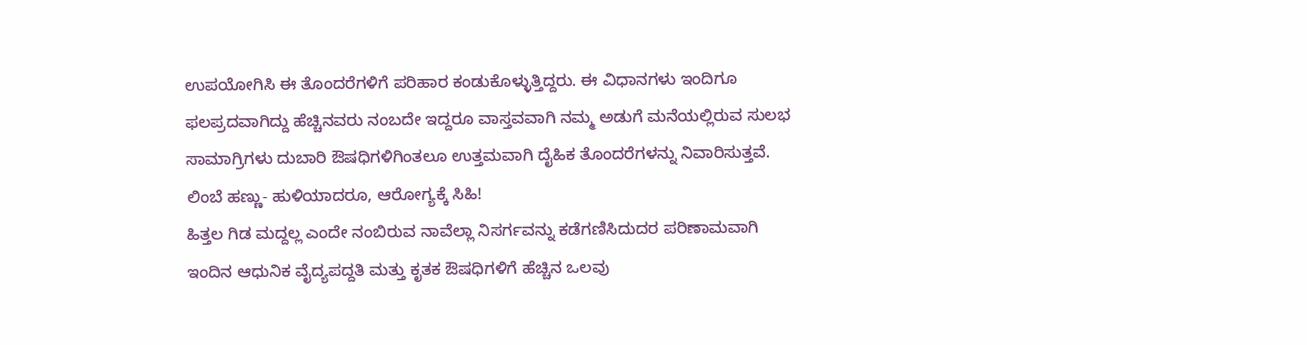ಉಪಯೋಗಿಸಿ ಈ ತೊಂದರೆಗಳಿಗೆ ಪರಿಹಾರ ಕಂಡುಕೊಳ್ಳುತ್ತಿದ್ದರು. ಈ ವಿಧಾನಗಳು ಇಂದಿಗೂ ಫಲಪ್ರದವಾಗಿದ್ದು ಹೆಚ್ಚಿನವರು ನಂಬದೇ ಇದ್ದರೂ ವಾಸ್ತವವಾಗಿ ನಮ್ಮ ಅಡುಗೆ ಮನೆಯಲ್ಲಿರುವ ಸುಲಭ ಸಾಮಾಗ್ರಿಗಳು ದುಬಾರಿ ಔಷಧಿಗಳಿಗಿಂತಲೂ ಉತ್ತಮವಾಗಿ ದೈಹಿಕ ತೊಂದರೆಗಳನ್ನು ನಿವಾರಿಸುತ್ತವೆ. ಲಿಂಬೆ ಹಣ್ಣು- ಹುಳಿಯಾದರೂ, ಆರೋಗ್ಯಕ್ಕೆ ಸಿಹಿ!
ಹಿತ್ತಲ ಗಿಡ ಮದ್ದಲ್ಲ ಎಂದೇ ನಂಬಿರುವ ನಾವೆಲ್ಲಾ ನಿಸರ್ಗವನ್ನು ಕಡೆಗಣಿಸಿದುದರ ಪರಿಣಾಮವಾಗಿ ಇಂದಿನ ಆಧುನಿಕ ವೈದ್ಯಪದ್ದತಿ ಮತ್ತು ಕೃತಕ ಔಷಧಿಗಳಿಗೆ ಹೆಚ್ಚಿನ ಒಲವು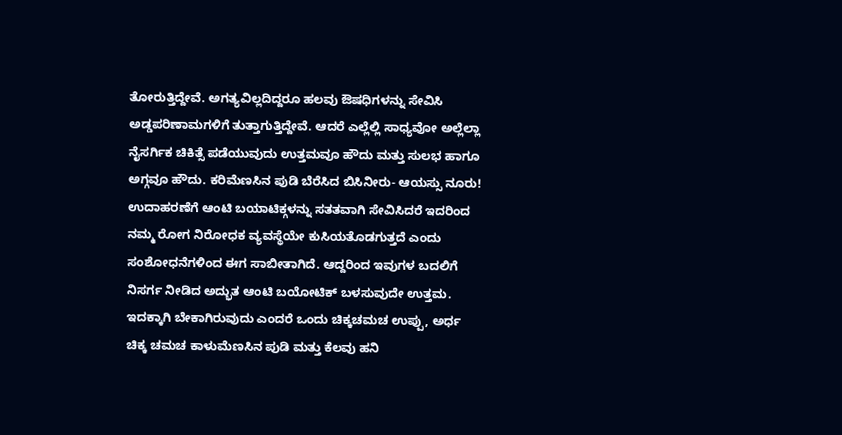ತೋರುತ್ತಿದ್ದೇವೆ. ಅಗತ್ಯವಿಲ್ಲದಿದ್ದರೂ ಹಲವು ಔಷಧಿಗಳನ್ನು ಸೇವಿಸಿ ಅಡ್ಡಪರಿಣಾಮಗಳಿಗೆ ತುತ್ತಾಗುತ್ತಿದ್ದೇವೆ. ಆದರೆ ಎಲ್ಲೆಲ್ಲಿ ಸಾಧ್ಯವೋ ಅಲ್ಲೆಲ್ಲಾ ನೈಸರ್ಗಿಕ ಚಿಕಿತ್ಸೆ ಪಡೆಯುವುದು ಉತ್ತಮವೂ ಹೌದು ಮತ್ತು ಸುಲಭ ಹಾಗೂ ಅಗ್ಗವೂ ಹೌದು. ಕರಿಮೆಣಸಿನ ಪುಡಿ ಬೆರೆಸಿದ ಬಿಸಿನೀರು- ಆಯಸ್ಸು ನೂರು!
ಉದಾಹರಣೆಗೆ ಆಂಟಿ ಬಯಾಟಿಕ್ಗಳನ್ನು ಸತತವಾಗಿ ಸೇವಿಸಿದರೆ ಇದರಿಂದ ನಮ್ಮ ರೋಗ ನಿರೋಧಕ ವ್ಯವಸ್ಥೆಯೇ ಕುಸಿಯತೊಡಗುತ್ತದೆ ಎಂದು ಸಂಶೋಧನೆಗಳಿಂದ ಈಗ ಸಾಬೀತಾಗಿದೆ. ಆದ್ದರಿಂದ ಇವುಗಳ ಬದಲಿಗೆ ನಿಸರ್ಗ ನೀಡಿದ ಅದ್ಭುತ ಆಂಟಿ ಬಯೋಟಿಕ್ ಬಳಸುವುದೇ ಉತ್ತಮ. ಇದಕ್ಕಾಗಿ ಬೇಕಾಗಿರುವುದು ಎಂದರೆ ಒಂದು ಚಿಕ್ಕಚಮಚ ಉಪ್ಪು, ಅರ್ಧ ಚಿಕ್ಕ ಚಮಚ ಕಾಳುಮೆಣಸಿನ ಪುಡಿ ಮತ್ತು ಕೆಲವು ಹನಿ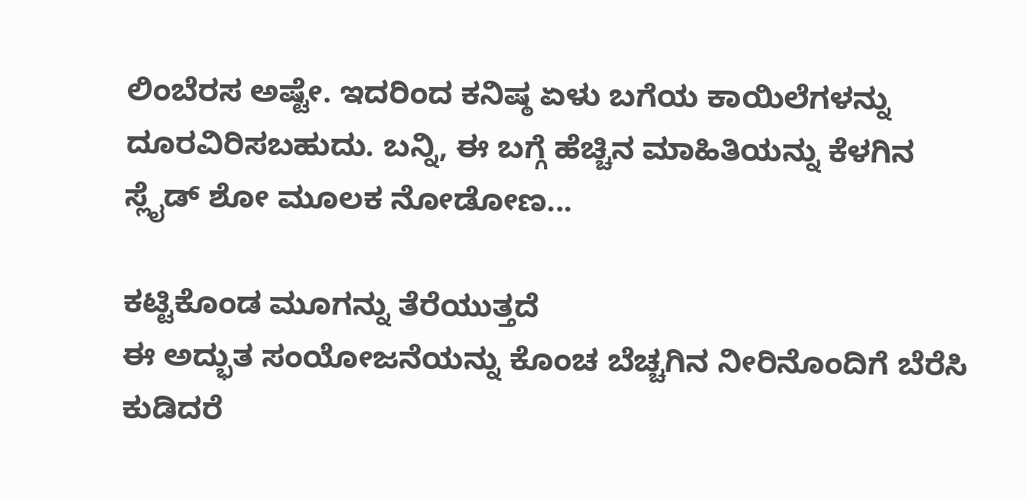ಲಿಂಬೆರಸ ಅಷ್ಟೇ. ಇದರಿಂದ ಕನಿಷ್ಠ ಏಳು ಬಗೆಯ ಕಾಯಿಲೆಗಳನ್ನು ದೂರವಿರಿಸಬಹುದು. ಬನ್ನಿ, ಈ ಬಗ್ಗೆ ಹೆಚ್ಚಿನ ಮಾಹಿತಿಯನ್ನು ಕೆಳಗಿನ ಸ್ಲೈಡ್ ಶೋ ಮೂಲಕ ನೋಡೋಣ...

ಕಟ್ಟಿಕೊಂಡ ಮೂಗನ್ನು ತೆರೆಯುತ್ತದೆ
ಈ ಅದ್ಭುತ ಸಂಯೋಜನೆಯನ್ನು ಕೊಂಚ ಬೆಚ್ಚಗಿನ ನೀರಿನೊಂದಿಗೆ ಬೆರೆಸಿ ಕುಡಿದರೆ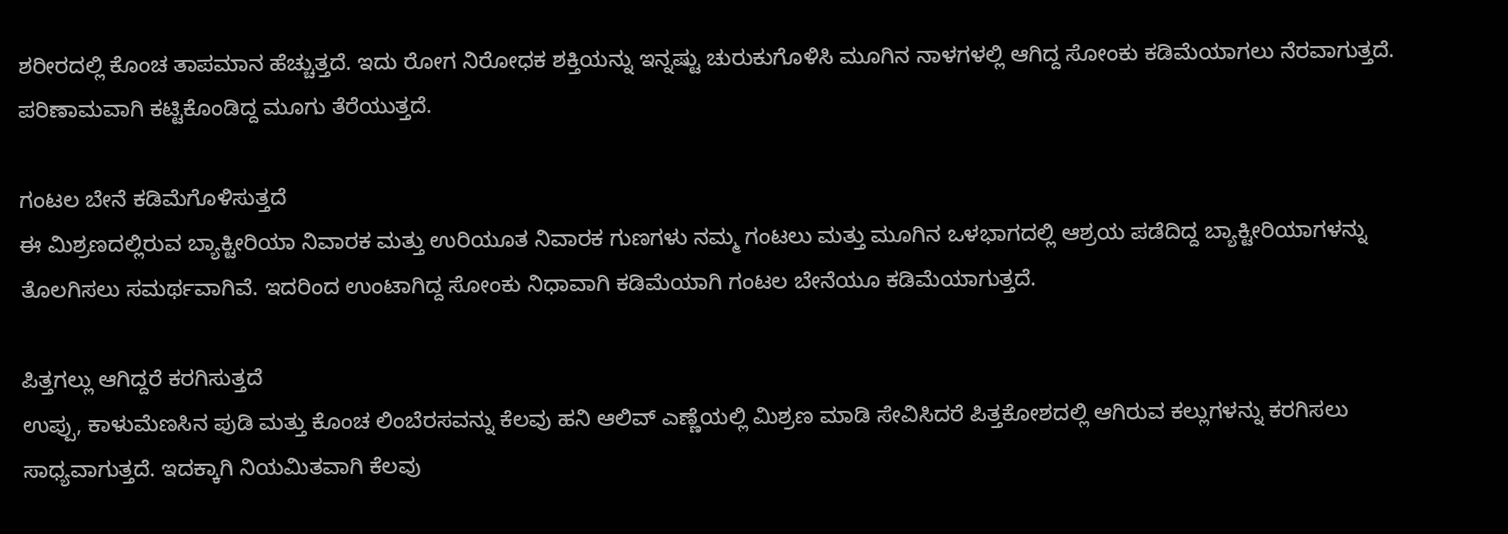ಶರೀರದಲ್ಲಿ ಕೊಂಚ ತಾಪಮಾನ ಹೆಚ್ಚುತ್ತದೆ. ಇದು ರೋಗ ನಿರೋಧಕ ಶಕ್ತಿಯನ್ನು ಇನ್ನಷ್ಟು ಚುರುಕುಗೊಳಿಸಿ ಮೂಗಿನ ನಾಳಗಳಲ್ಲಿ ಆಗಿದ್ದ ಸೋಂಕು ಕಡಿಮೆಯಾಗಲು ನೆರವಾಗುತ್ತದೆ. ಪರಿಣಾಮವಾಗಿ ಕಟ್ಟಿಕೊಂಡಿದ್ದ ಮೂಗು ತೆರೆಯುತ್ತದೆ.

ಗಂಟಲ ಬೇನೆ ಕಡಿಮೆಗೊಳಿಸುತ್ತದೆ
ಈ ಮಿಶ್ರಣದಲ್ಲಿರುವ ಬ್ಯಾಕ್ಟೀರಿಯಾ ನಿವಾರಕ ಮತ್ತು ಉರಿಯೂತ ನಿವಾರಕ ಗುಣಗಳು ನಮ್ಮ ಗಂಟಲು ಮತ್ತು ಮೂಗಿನ ಒಳಭಾಗದಲ್ಲಿ ಆಶ್ರಯ ಪಡೆದಿದ್ದ ಬ್ಯಾಕ್ಟೀರಿಯಾಗಳನ್ನು ತೊಲಗಿಸಲು ಸಮರ್ಥವಾಗಿವೆ. ಇದರಿಂದ ಉಂಟಾಗಿದ್ದ ಸೋಂಕು ನಿಧಾವಾಗಿ ಕಡಿಮೆಯಾಗಿ ಗಂಟಲ ಬೇನೆಯೂ ಕಡಿಮೆಯಾಗುತ್ತದೆ.

ಪಿತ್ತಗಲ್ಲು ಆಗಿದ್ದರೆ ಕರಗಿಸುತ್ತದೆ
ಉಪ್ಪು, ಕಾಳುಮೆಣಸಿನ ಪುಡಿ ಮತ್ತು ಕೊಂಚ ಲಿಂಬೆರಸವನ್ನು ಕೆಲವು ಹನಿ ಆಲಿವ್ ಎಣ್ಣೆಯಲ್ಲಿ ಮಿಶ್ರಣ ಮಾಡಿ ಸೇವಿಸಿದರೆ ಪಿತ್ತಕೋಶದಲ್ಲಿ ಆಗಿರುವ ಕಲ್ಲುಗಳನ್ನು ಕರಗಿಸಲು ಸಾಧ್ಯವಾಗುತ್ತದೆ. ಇದಕ್ಕಾಗಿ ನಿಯಮಿತವಾಗಿ ಕೆಲವು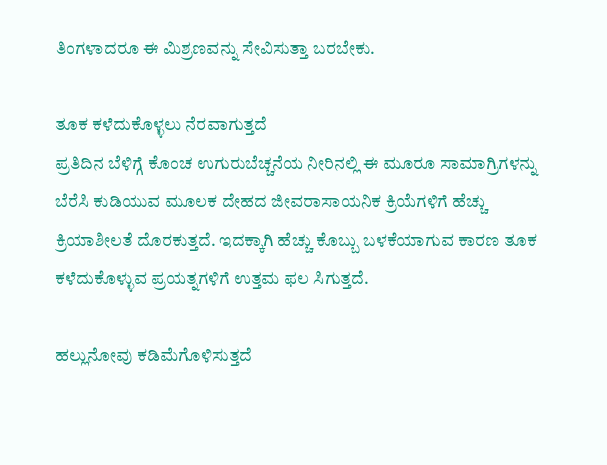ತಿಂಗಳಾದರೂ ಈ ಮಿಶ್ರಣವನ್ನು ಸೇವಿಸುತ್ತಾ ಬರಬೇಕು.

ತೂಕ ಕಳೆದುಕೊಳ್ಳಲು ನೆರವಾಗುತ್ತದೆ
ಪ್ರತಿದಿನ ಬೆಳಿಗ್ಗೆ ಕೊಂಚ ಉಗುರುಬೆಚ್ಚನೆಯ ನೀರಿನಲ್ಲಿ ಈ ಮೂರೂ ಸಾಮಾಗ್ರಿಗಳನ್ನು ಬೆರೆಸಿ ಕುಡಿಯುವ ಮೂಲಕ ದೇಹದ ಜೀವರಾಸಾಯನಿಕ ಕ್ರಿಯೆಗಳಿಗೆ ಹೆಚ್ಚು ಕ್ರಿಯಾಶೀಲತೆ ದೊರಕುತ್ತದೆ. ಇದಕ್ಕಾಗಿ ಹೆಚ್ಚು ಕೊಬ್ಬು ಬಳಕೆಯಾಗುವ ಕಾರಣ ತೂಕ ಕಳೆದುಕೊಳ್ಳುವ ಪ್ರಯತ್ನಗಳಿಗೆ ಉತ್ತಮ ಫಲ ಸಿಗುತ್ತದೆ.

ಹಲ್ಲುನೋವು ಕಡಿಮೆಗೊಳಿಸುತ್ತದೆ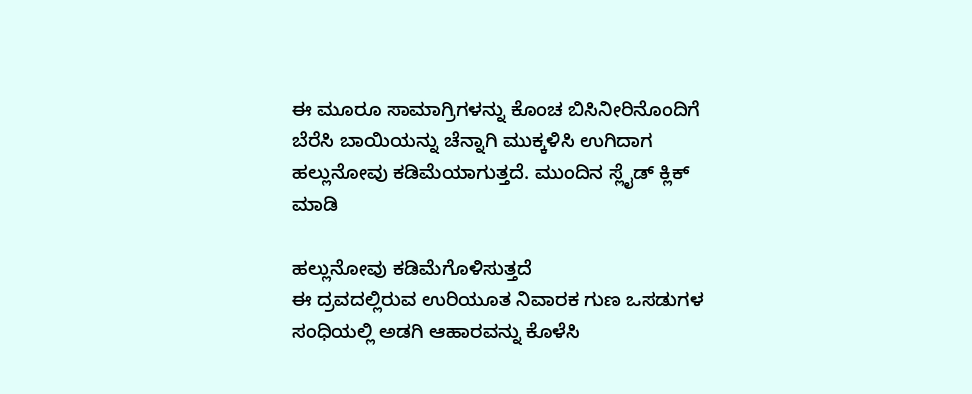ಈ ಮೂರೂ ಸಾಮಾಗ್ರಿಗಳನ್ನು ಕೊಂಚ ಬಿಸಿನೀರಿನೊಂದಿಗೆ ಬೆರೆಸಿ ಬಾಯಿಯನ್ನು ಚೆನ್ನಾಗಿ ಮುಕ್ಕಳಿಸಿ ಉಗಿದಾಗ ಹಲ್ಲುನೋವು ಕಡಿಮೆಯಾಗುತ್ತದೆ. ಮುಂದಿನ ಸ್ಲೈಡ್ ಕ್ಲಿಕ್ ಮಾಡಿ

ಹಲ್ಲುನೋವು ಕಡಿಮೆಗೊಳಿಸುತ್ತದೆ
ಈ ದ್ರವದಲ್ಲಿರುವ ಉರಿಯೂತ ನಿವಾರಕ ಗುಣ ಒಸಡುಗಳ ಸಂಧಿಯಲ್ಲಿ ಅಡಗಿ ಆಹಾರವನ್ನು ಕೊಳೆಸಿ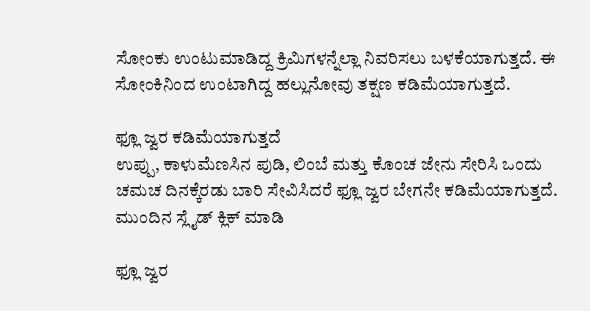ಸೋಂಕು ಉಂಟುಮಾಡಿದ್ದ ಕ್ರಿಮಿಗಳನ್ನೆಲ್ಲಾ ನಿವರಿಸಲು ಬಳಕೆಯಾಗುತ್ತದೆ. ಈ ಸೋಂಕಿನಿಂದ ಉಂಟಾಗಿದ್ದ ಹಲ್ಲುನೋವು ತಕ್ಷಣ ಕಡಿಮೆಯಾಗುತ್ತದೆ.

ಫ್ಲೂ ಜ್ವರ ಕಡಿಮೆಯಾಗುತ್ತದೆ
ಉಪ್ಪು, ಕಾಳುಮೆಣಸಿನ ಪುಡಿ, ಲಿಂಬೆ ಮತ್ತು ಕೊಂಚ ಜೇನು ಸೇರಿಸಿ ಒಂದು ಚಮಚ ದಿನಕ್ಕೆರಡು ಬಾರಿ ಸೇವಿಸಿದರೆ ಫ್ಲೂ ಜ್ವರ ಬೇಗನೇ ಕಡಿಮೆಯಾಗುತ್ತದೆ. ಮುಂದಿನ ಸ್ಲೈಡ್ ಕ್ಲಿಕ್ ಮಾಡಿ

ಫ್ಲೂ ಜ್ವರ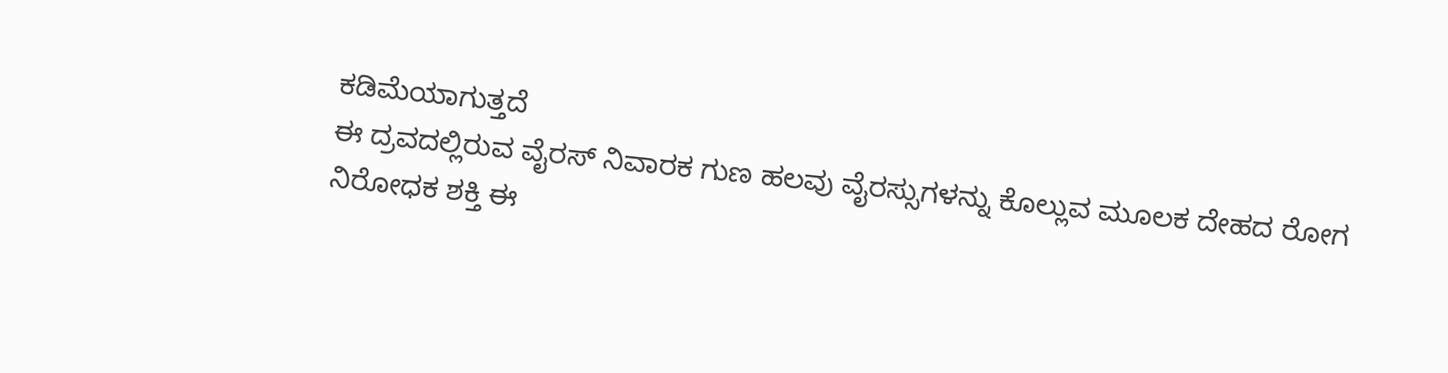ಕಡಿಮೆಯಾಗುತ್ತದೆ
ಈ ದ್ರವದಲ್ಲಿರುವ ವೈರಸ್ ನಿವಾರಕ ಗುಣ ಹಲವು ವೈರಸ್ಸುಗಳನ್ನು ಕೊಲ್ಲುವ ಮೂಲಕ ದೇಹದ ರೋಗ ನಿರೋಧಕ ಶಕ್ತಿ ಈ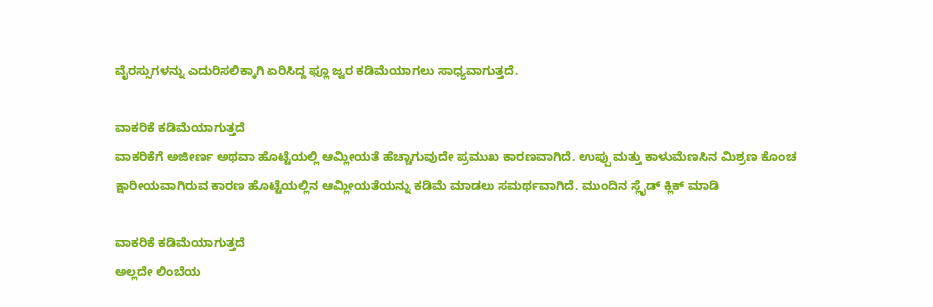ವೈರಸ್ಸುಗಳನ್ನು ಎದುರಿಸಲಿಕ್ಕಾಗಿ ಏರಿಸಿದ್ದ ಫ್ಲೂ ಜ್ವರ ಕಡಿಮೆಯಾಗಲು ಸಾಧ್ಯವಾಗುತ್ತದೆ.

ವಾಕರಿಕೆ ಕಡಿಮೆಯಾಗುತ್ತದೆ
ವಾಕರಿಕೆಗೆ ಅಜೀರ್ಣ ಅಥವಾ ಹೊಟ್ಟೆಯಲ್ಲಿ ಆಮ್ಲೀಯತೆ ಹೆಚ್ಚಾಗುವುದೇ ಪ್ರಮುಖ ಕಾರಣವಾಗಿದೆ. ಉಪ್ಪು ಮತ್ತು ಕಾಳುಮೆಣಸಿನ ಮಿಶ್ರಣ ಕೊಂಚ ಕ್ಷಾರೀಯವಾಗಿರುವ ಕಾರಣ ಹೊಟ್ಟೆಯಲ್ಲಿನ ಆಮ್ಲೀಯತೆಯನ್ನು ಕಡಿಮೆ ಮಾಡಲು ಸಮರ್ಥವಾಗಿದೆ. ಮುಂದಿನ ಸ್ಲೈಡ್ ಕ್ಲಿಕ್ ಮಾಡಿ

ವಾಕರಿಕೆ ಕಡಿಮೆಯಾಗುತ್ತದೆ
ಅಲ್ಲದೇ ಲಿಂಬೆಯ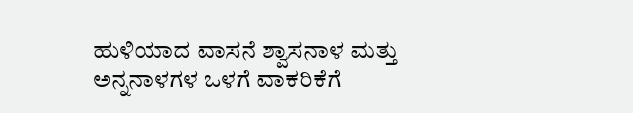ಹುಳಿಯಾದ ವಾಸನೆ ಶ್ವಾಸನಾಳ ಮತ್ತು ಅನ್ನನಾಳಗಳ ಒಳಗೆ ವಾಕರಿಕೆಗೆ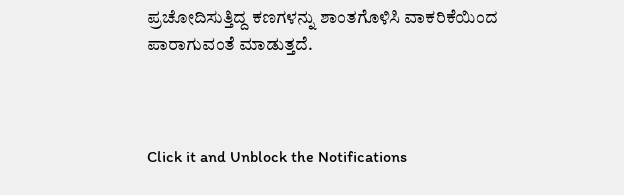ಪ್ರಚೋದಿಸುತ್ತಿದ್ದ ಕಣಗಳನ್ನು ಶಾಂತಗೊಳಿಸಿ ವಾಕರಿಕೆಯಿಂದ ಪಾರಾಗುವಂತೆ ಮಾಡುತ್ತದೆ.



Click it and Unblock the Notifications